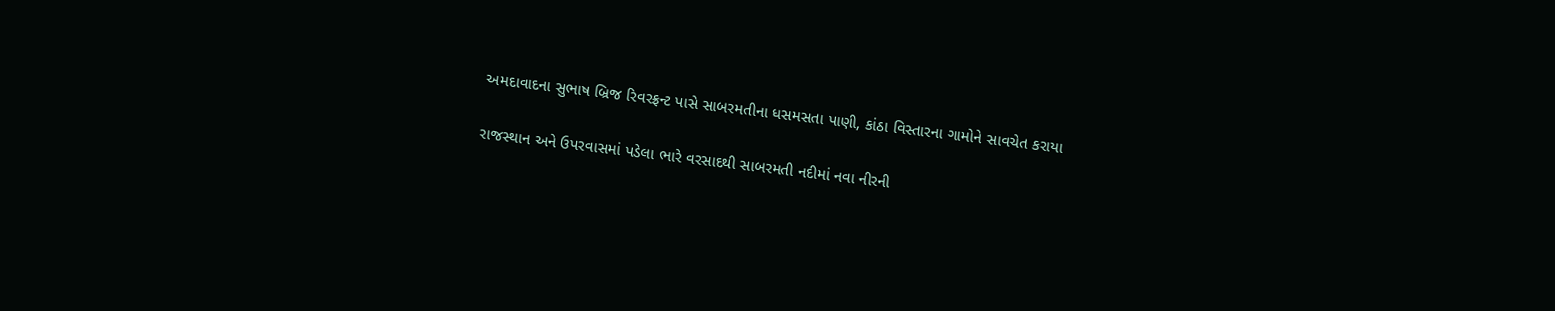અમદાવાદના સુભાષ બ્રિજ રિવરફ્રન્ટ પાસે સાબરમતીના ધસમસતા પાણી, કાંઠા વિસ્તારના ગામોને સાવચેત કરાયા

રાજસ્થાન અને ઉપરવાસમાં પડેલા ભારે વરસાદથી સાબરમતી નદીમાં નવા નીરની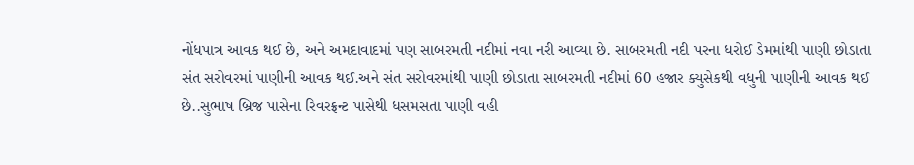નોંધપાત્ર આવક થઈ છે, અને અમદાવાદમાં પણ સાબરમતી નદીમાં નવા નરી આવ્યા છે. સાબરમતી નદી પરના ધરોઈ ડેમમાંથી પાણી છોડાતા સંત સરોવરમાં પાણીની આવક થઈ.અને સંત સરોવરમાંથી પાણી છોડાતા સાબરમતી નદીમાં 60 હજાર ક્યુસેકથી વધુની પાણીની આવક થઈ છે..સુભાષ બ્રિજ પાસેના રિવરફ્રન્ટ પાસેથી ધસમસતા પાણી વહી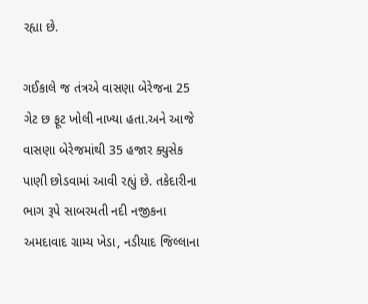રહ્યા છે.

ગઈકાલે જ તંત્રએ વાસણા બેરેજના 25 ગેટ છ ફૂટ ખોલી નાખ્યા હતા.અને આજે વાસણા બેરેજમાંથી 35 હજાર ક્યુસેક પાણી છોડવામાં આવી રહ્યું છે. તકેદારીના ભાગ રૂપે સાબરમતી નદી નજીકના અમદાવાદ ગ્રામ્ય ખેડા, નડીયાદ જિલ્લાના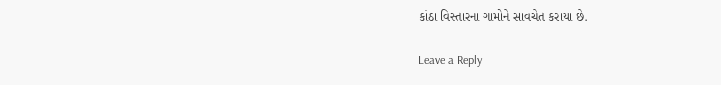કાંઠા વિસ્તારના ગામોને સાવચેત કરાયા છે.

Leave a Reply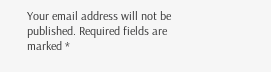Your email address will not be published. Required fields are marked *